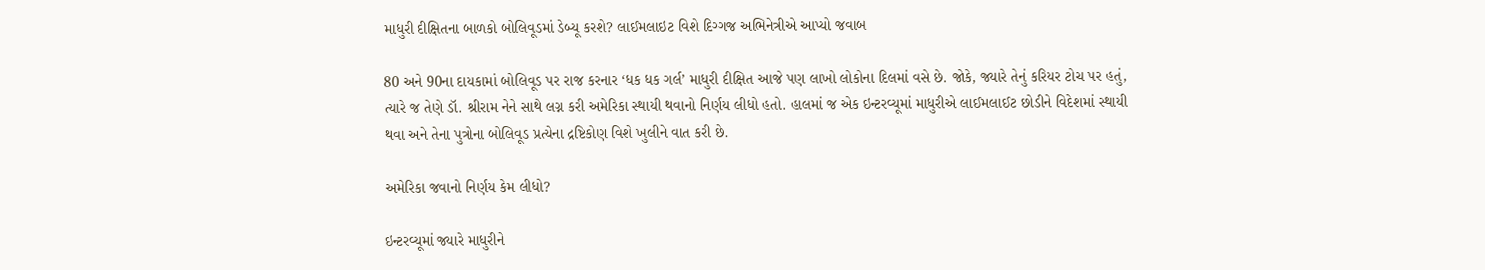માધુરી દીક્ષિતના બાળકો બોલિવૂડમાં ડેબ્યૂ કરશે? લાઈમલાઇટ વિશે દિગ્ગજ અભિનેત્રીએ આપ્યો જવાબ

80 અને 90ના દાયકામાં બોલિવૂડ પર રાજ કરનાર ‘ધક ધક ગર્લ’ માધુરી દીક્ષિત આજે પણ લાખો લોકોના દિલમાં વસે છે. જોકે, જ્યારે તેનું કરિયર ટોચ પર હતું, ત્યારે જ તેણે ડૉ. શ્રીરામ નેને સાથે લગ્ન કરી અમેરિકા સ્થાયી થવાનો નિર્ણય લીધો હતો. હાલમાં જ એક ઇન્ટરવ્યૂમાં માધુરીએ લાઈમલાઈટ છોડીને વિદેશમાં સ્થાયી થવા અને તેના પુત્રોના બોલિવૂડ પ્રત્યેના દ્રષ્ટિકોણ વિશે ખુલીને વાત કરી છે.

અમેરિકા જવાનો નિર્ણય કેમ લીધો?

ઇન્ટરવ્યૂમાં જ્યારે માધુરીને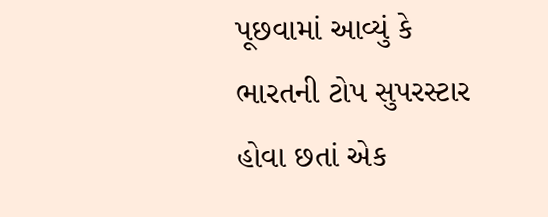પૂછવામાં આવ્યું કે ભારતની ટોપ સુપરસ્ટાર હોવા છતાં એક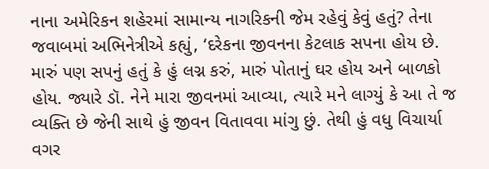નાના અમેરિકન શહેરમાં સામાન્ય નાગરિકની જેમ રહેવું કેવું હતું? તેના જવાબમાં અભિનેત્રીએ કહ્યું, ‘દરેકના જીવનના કેટલાક સપના હોય છે. મારું પણ સપનું હતું કે હું લગ્ન કરું, મારું પોતાનું ઘર હોય અને બાળકો હોય. જ્યારે ડૉ. નેને મારા જીવનમાં આવ્યા, ત્યારે મને લાગ્યું કે આ તે જ વ્યક્તિ છે જેની સાથે હું જીવન વિતાવવા માંગુ છું. તેથી હું વધુ વિચાર્યા વગર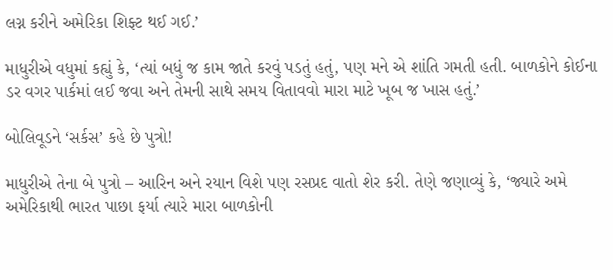લગ્ન કરીને અમેરિકા શિફ્ટ થઈ ગઈ.’

માધુરીએ વધુમાં કહ્યું કે, ‘ત્યાં બધું જ કામ જાતે કરવું પડતું હતું, પણ મને એ શાંતિ ગમતી હતી. બાળકોને કોઈના ડર વગર પાર્કમાં લઈ જવા અને તેમની સાથે સમય વિતાવવો મારા માટે ખૂબ જ ખાસ હતું.’

બોલિવૂડને ‘સર્કસ’ કહે છે પુત્રો!

માધુરીએ તેના બે પુત્રો – આરિન અને રયાન વિશે પણ રસપ્રદ વાતો શેર કરી. તેણે જણાવ્યું કે, ‘જ્યારે અમે અમેરિકાથી ભારત પાછા ફર્યા ત્યારે મારા બાળકોની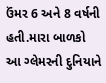ઉંમર 6 અને 8 વર્ષની હતી.મારા બાળકો આ ગ્લેમરની દુનિયાને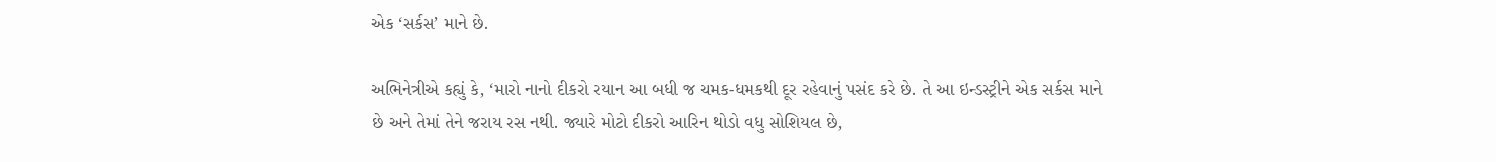એક ‘સર્કસ’ માને છે.

અભિનેત્રીએ કહ્યું કે, ‘મારો નાનો દીકરો રયાન આ બધી જ ચમક-ધમકથી દૂર રહેવાનું પસંદ કરે છે. તે આ ઇન્ડસ્ટ્રીને એક સર્કસ માને છે અને તેમાં તેને જરાય રસ નથી. જ્યારે મોટો દીકરો આરિન થોડો વધુ સોશિયલ છે,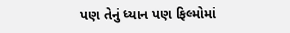પણ તેનું ધ્યાન પણ ફિલ્મોમાં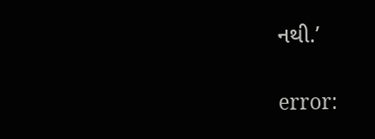નથી.’

error: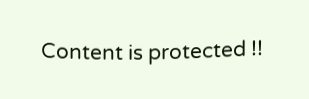Content is protected !!